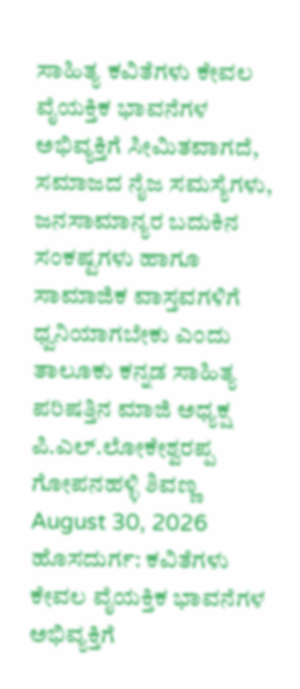ಸಾಹಿತ್ಯ ಕವಿತೆಗಳು ಕೇವಲ ವೈಯಕ್ತಿಕ ಭಾವನೆಗಳ ಅಭಿವ್ಯಕ್ತಿಗೆ ಸೀಮಿತವಾಗದೆ, ಸಮಾಜದ ನೈಜ ಸಮಸ್ಯೆಗಳು, ಜನಸಾಮಾನ್ಯರ ಬದುಕಿನ ಸಂಕಷ್ಟಗಳು ಹಾಗೂ ಸಾಮಾಜಿಕ ವಾಸ್ತವಗಳಿಗೆ ಧ್ವನಿಯಾಗಬೇಕು ಎಂದು ತಾಲೂಕು ಕನ್ನಡ ಸಾಹಿತ್ಯ ಪರಿಷತ್ತಿನ ಮಾಜಿ ಅಧ್ಯಕ್ಷ ಪಿ.ಎಲ್.ಲೋಕೇಶ್ವರಪ್ಪ ಗೋಪನಹಳ್ಳಿ ಶಿವಣ್ಣ August 30, 2026 ಹೊಸದುರ್ಗ: ಕವಿತೆಗಳು ಕೇವಲ ವೈಯಕ್ತಿಕ ಭಾವನೆಗಳ ಅಭಿವ್ಯಕ್ತಿಗೆ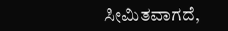ಸೀಮಿತವಾಗದೆ,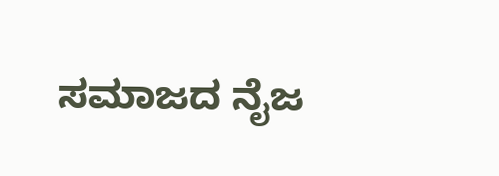ಸಮಾಜದ ನೈಜ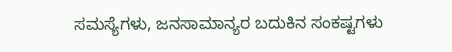ಸಮಸ್ಯೆಗಳು, ಜನಸಾಮಾನ್ಯರ ಬದುಕಿನ ಸಂಕಷ್ಟಗಳು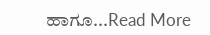ಹಾಗೂ...Read More